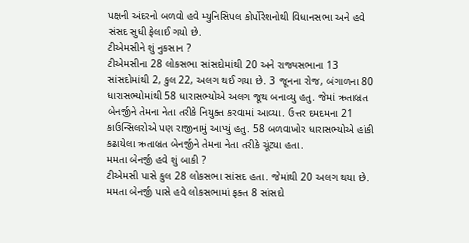પક્ષની અંદરનો બળવો હવે મ્યુનિસિપલ કોર્પોરેશનોથી વિધાનસભા અને હવે સંસદ સુધી ફેલાઈ ગયો છે.
ટીએમસીને શું નુકસાન ?
ટીએમસીના 28 લોકસભા સાંસદોમાંથી 20 અને રાજ્યસભાના 13 સાંસદોમાંથી 2, કુલ 22, અલગ થઈ ગયા છે. 3 જૂનના રોજ, બંગાળના 80 ધારાસભ્યોમાંથી 58 ધારાસભ્યોએ અલગ જૂથ બનાવ્યુ હતુ. જેમાં ઋતાબ્રત બેનર્જીને તેમના નેતા તરીકે નિયુક્ત કરવામાં આવ્યા. ઉત્તર દમદમના 21 કાઉન્સિલરોએ પણ રાજીનામું આપ્યું હતુ. 58 બળવાખોર ધારાસભ્યોએ હાંકી કઢાયેલા ઋતાબ્રત બેનર્જીને તેમના નેતા તરીકે ચૂંટ્યા હતા.
મમતા બેનર્જી હવે શું બાકી ?
ટીએમસી પાસે કુલ 28 લોકસભા સાંસદ હતા. જેમાંથી 20 અલગ થયા છે. મમતા બેનર્જી પાસે હવે લોકસભામાં ફક્ત 8 સાંસદો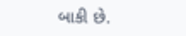બાકી છે.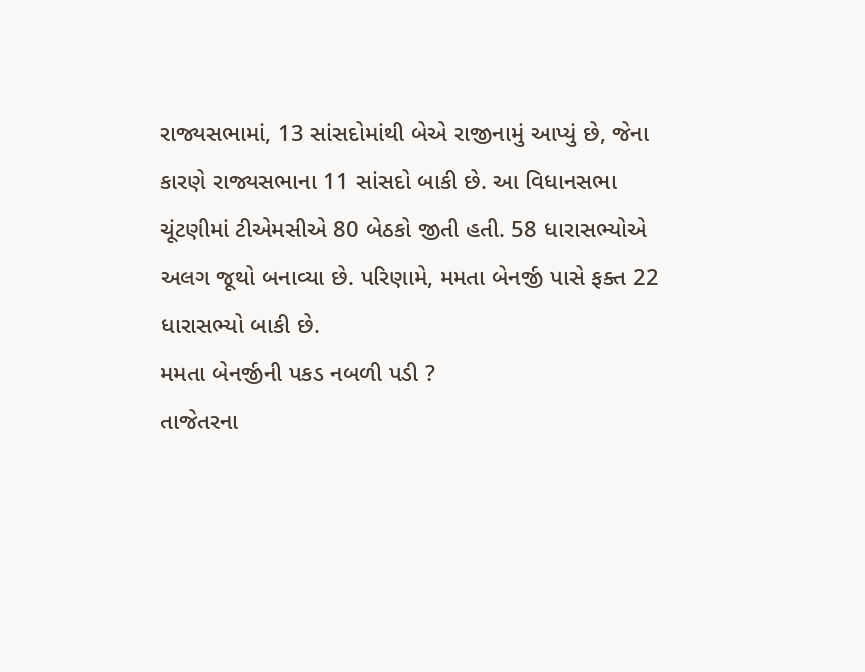રાજ્યસભામાં, 13 સાંસદોમાંથી બેએ રાજીનામું આપ્યું છે, જેના કારણે રાજ્યસભાના 11 સાંસદો બાકી છે. આ વિધાનસભા ચૂંટણીમાં ટીએમસીએ 80 બેઠકો જીતી હતી. 58 ધારાસભ્યોએ અલગ જૂથો બનાવ્યા છે. પરિણામે, મમતા બેનર્જી પાસે ફક્ત 22 ધારાસભ્યો બાકી છે.
મમતા બેનર્જીની પકડ નબળી પડી ?
તાજેતરના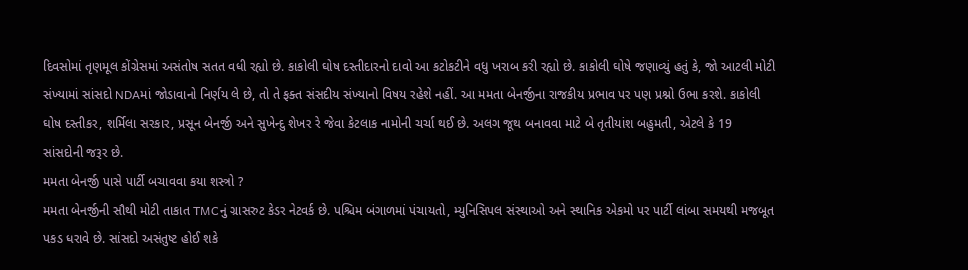દિવસોમાં તૃણમૂલ કોંગ્રેસમાં અસંતોષ સતત વધી રહ્યો છે. કાકોલી ઘોષ દસ્તીદારનો દાવો આ કટોકટીને વધુ ખરાબ કરી રહ્યો છે. કાકોલી ઘોષે જણાવ્યું હતું કે, જો આટલી મોટી સંખ્યામાં સાંસદો NDAમાં જોડાવાનો નિર્ણય લે છે, તો તે ફક્ત સંસદીય સંખ્યાનો વિષય રહેશે નહીં. આ મમતા બેનર્જીના રાજકીય પ્રભાવ પર પણ પ્રશ્નો ઉભા કરશે. કાકોલી ઘોષ દસ્તીકર, શર્મિલા સરકાર, પ્રસૂન બેનર્જી અને સુખેન્દુ શેખર રે જેવા કેટલાક નામોની ચર્ચા થઈ છે. અલગ જૂથ બનાવવા માટે બે તૃતીયાંશ બહુમતી, એટલે કે 19 સાંસદોની જરૂર છે.
મમતા બેનર્જી પાસે પાર્ટી બચાવવા કયા શસ્ત્રો ?
મમતા બેનર્જીની સૌથી મોટી તાકાત TMCનું ગ્રાસરુટ કેડર નેટવર્ક છે. પશ્ચિમ બંગાળમાં પંચાયતો, મ્યુનિસિપલ સંસ્થાઓ અને સ્થાનિક એકમો પર પાર્ટી લાંબા સમયથી મજબૂત પકડ ધરાવે છે. સાંસદો અસંતુષ્ટ હોઈ શકે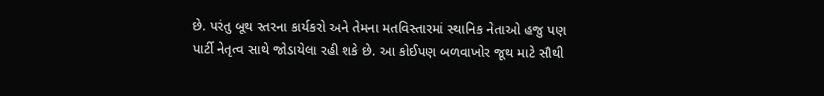છે. પરંતુ બૂથ સ્તરના કાર્યકરો અને તેમના મતવિસ્તારમાં સ્થાનિક નેતાઓ હજુ પણ પાર્ટી નેતૃત્વ સાથે જોડાયેલા રહી શકે છે. આ કોઈપણ બળવાખોર જૂથ માટે સૌથી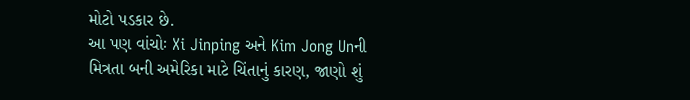મોટો પડકાર છે.
આ પણ વાંચોઃ Xi Jinping અને Kim Jong Unની મિત્રતા બની અમેરિકા માટે ચિંતાનું કારણ, જાણો શું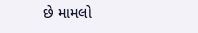છે મામલો